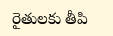రైతులకు తీపి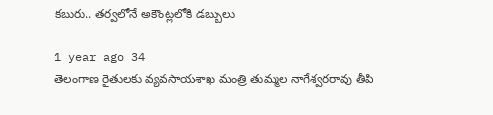కబురు.. తర్వలోనే అకౌంట్లలోకి డబ్బులు

1 year ago 34
తెలంగాణ రైతులకు వ్యవసాయశాఖ మంత్రి తుమ్మల నాగేశ్వరరావు తీపి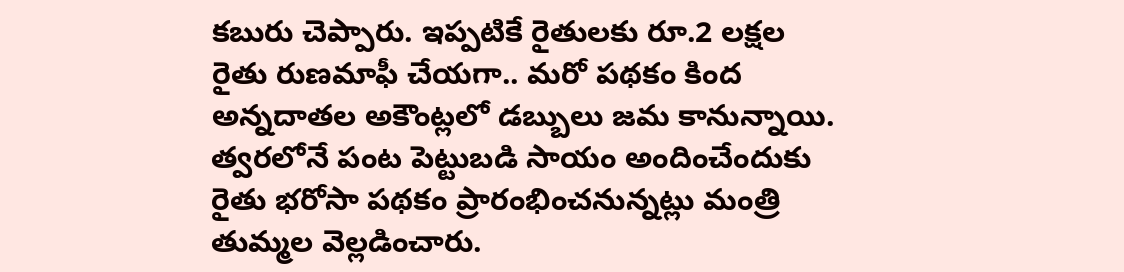కబురు చెప్పారు. ఇప్పటికే రైతులకు రూ.2 లక్షల రైతు రుణమాఫీ చేయగా.. మరో పథకం కింద అన్నదాతల అకౌంట్లలో డబ్బులు జమ కానున్నాయి. త్వరలోనే పంట పెట్టుబడి సాయం అందించేందుకు రైతు భరోసా పథకం ప్రారంభించనున్నట్లు మంత్రి తుమ్మల వెల్లడించారు.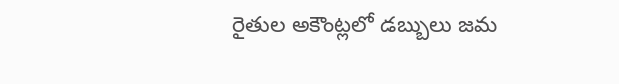రైతుల అకౌంట్లలో డబ్బులు జమ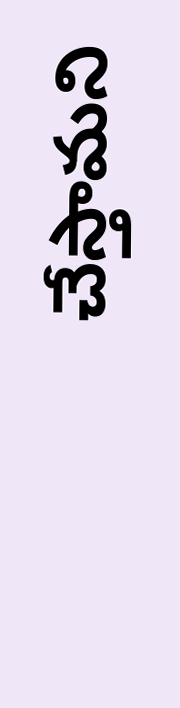చేస్తామని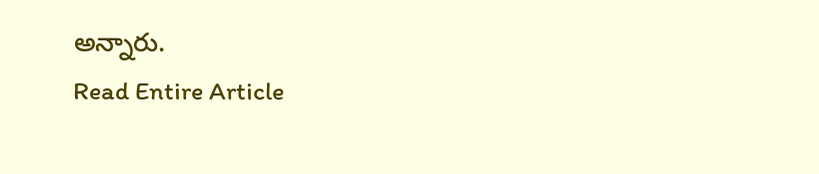అన్నారు.
Read Entire Article